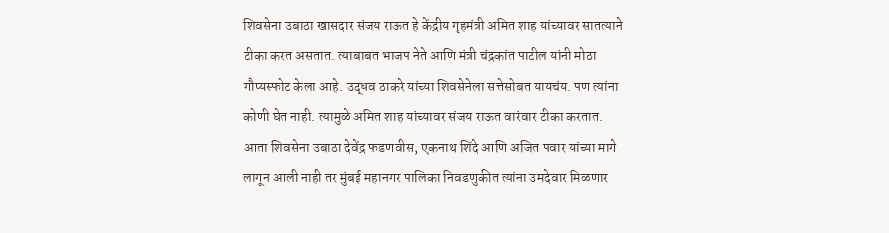शिवसेना उबाठा खासदार संजय राऊत हे केंद्रीय गृहमंत्री अमित शाह यांच्यावर सातत्याने टीका करत असतात. त्याबाबत भाजप नेते आणि मंत्री चंद्रकांत पाटील यांनी मोठा गौप्यस्फोट केला आहे. उद्धव ठाकरे यांच्या शिवसेनेला सत्तेसोबत यायचंय. पण त्यांना कोणी घेत नाही. त्यामुळे अमित शाह यांच्यावर संजय राऊत वारंवार टीका करतात. आता शिवसेना उबाठा देवेंद्र फडणवीस, एकनाथ शिंदे आणि अजित पवार यांच्या मागे लागून आली नाही तर मुंबई महानगर पालिका निवडणुकीत त्यांना उमदेवार मिळणार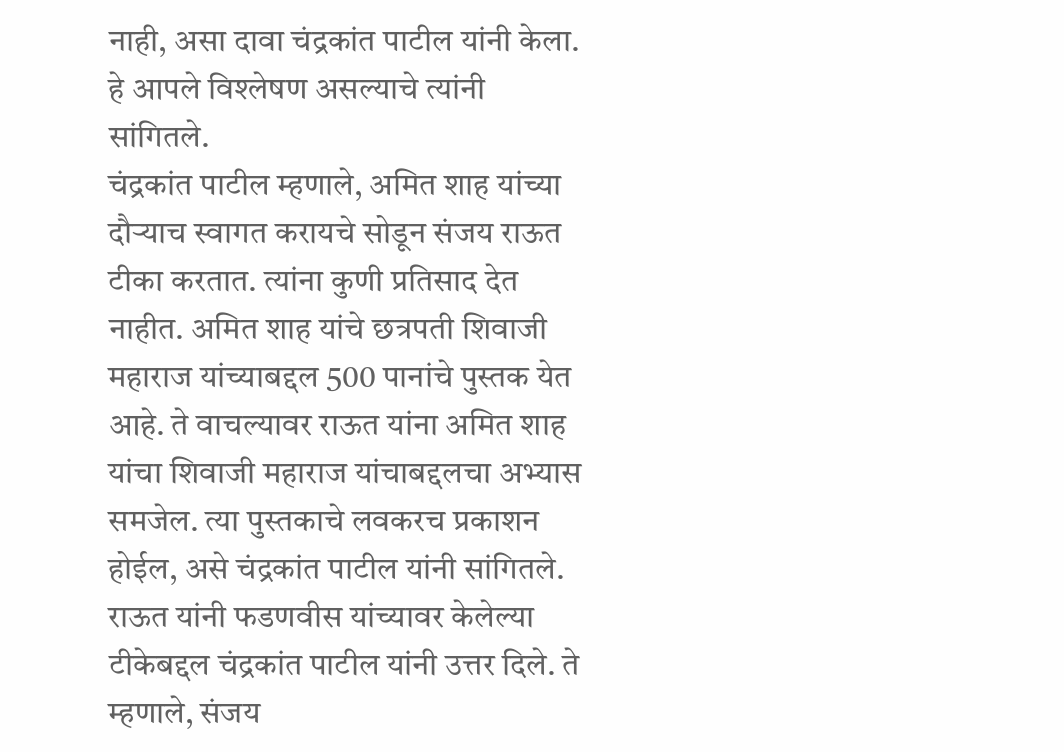नाही, असा दावा चंद्रकांत पाटील यांनी केला. हे आपले विश्लेषण असल्याचे त्यांनी सांगितले.
चंद्रकांत पाटील म्हणाले, अमित शाह यांच्या दौऱ्याच स्वागत करायचे सोडून संजय राऊत टीका करतात. त्यांना कुणी प्रतिसाद देत नाहीत. अमित शाह यांचे छत्रपती शिवाजी महाराज यांच्याबद्दल 500 पानांचे पुस्तक येत आहे. ते वाचल्यावर राऊत यांना अमित शाह यांचा शिवाजी महाराज यांचाबद्दलचा अभ्यास समजेल. त्या पुस्तकाचे लवकरच प्रकाशन होईल, असे चंद्रकांत पाटील यांनी सांगितले.
राऊत यांनी फडणवीस यांच्यावर केलेल्या टीकेबद्दल चंद्रकांत पाटील यांनी उत्तर दिले. ते म्हणाले, संजय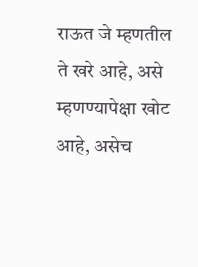राऊत जे म्हणतील ते खरे आहे, असे म्हणण्यापेक्षा खोट आहे, असेच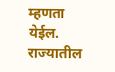म्हणता येईल. राज्यातील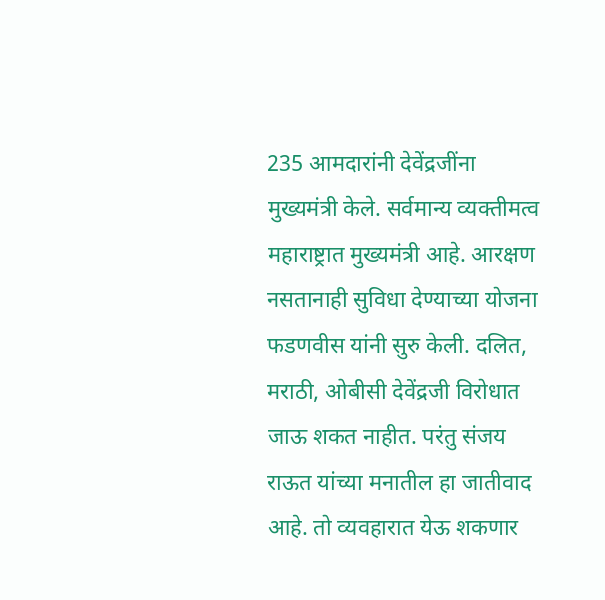235 आमदारांनी देवेंद्रजींना मुख्यमंत्री केले. सर्वमान्य व्यक्तीमत्व महाराष्ट्रात मुख्यमंत्री आहे. आरक्षण नसतानाही सुविधा देण्याच्या योजना फडणवीस यांनी सुरु केली. दलित, मराठी, ओबीसी देवेंद्रजी विरोधात जाऊ शकत नाहीत. परंतु संजय राऊत यांच्या मनातील हा जातीवाद आहे. तो व्यवहारात येऊ शकणार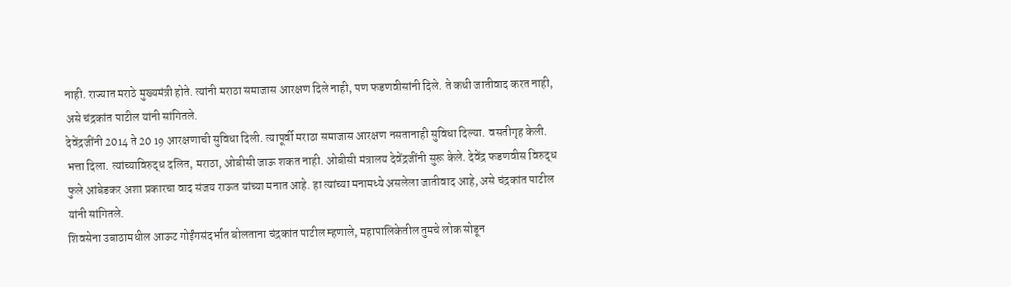नाही. राज्यात मराठे मुख्यमंत्री होते. त्यांनी मराठा समाजास आरक्षण दिले नाही, पण फडणवीसांनी दिले. ते कधी जातीवाद करत नाही, असे चंद्रकांत पाटील यांनी सांगितले.
देवेंद्रजींनी 2014 ते 20 19 आरक्षणाची सुविधा दिली. त्यापूर्वी मराठा समाजास आरक्षण नसतानाही सुविधा दिल्या. वसतीगृह केली. भत्ता दिला. त्यांच्याविरुद्ध दलित, मराठा, ओबीसी जाऊ शकत नाही. ओबीसी मंत्रालय देवेंद्रजींनी सुरू केले. देवेंद्र फडणवीस विरुद्ध फुले आंबेडकर अशा प्रकारचा वाद संजय राऊत यांच्या मनात आहे. हा त्यांच्या मनामध्ये असलेला जातीवाद आहे, असे चंद्रकांत पाटील यांनी सांगितले.
शिवसेना उबाठामधील आऊट गोईंगसंदर्भात बोलताना चंद्रकांत पाटील म्हणाले, महापालिकेतील तुमचे लोक सोडून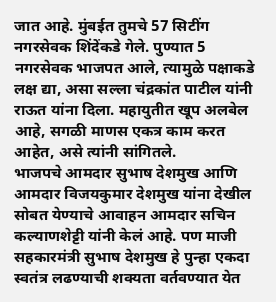जात आहे. मुंबईत तुमचे 57 सिटींग नगरसेवक शिंदेंकडे गेले. पुण्यात 5 नगरसेवक भाजपत आले, त्यामुळे पक्षाकडे लक्ष द्या, असा सल्ला चंद्रकांत पाटील यांनी राऊत यांना दिला. महायुतीत खूप अलबेल आहे, सगळी माणस एकत्र काम करत आहेत, असे त्यांनी सांगितले.
भाजपचे आमदार सुभाष देशमुख आणि आमदार विजयकुमार देशमुख यांना देखील सोबत येण्याचे आवाहन आमदार सचिन कल्याणशेट्टी यांनी केलं आहे. पण माजी सहकारमंत्री सुभाष देशमुख हे पुन्हा एकदा स्वतंत्र लढण्याची शक्यता वर्तवण्यात येत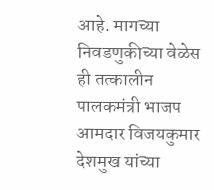आहे. मागच्या निवडणुकीच्या वेळेस ही तत्कालीन पालकमंत्री भाजप आमदार विजयकुमार देशमुख यांच्या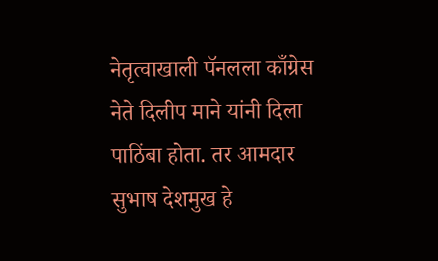नेतृत्वाखाली पॅनलला काँग्रेस नेते दिलीप माने यांनी दिला पाठिंबा होता. तर आमदार सुभाष देशमुख हे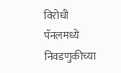विरोधी पॅनलमध्ये निवडणुकीच्या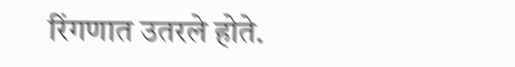रिंगणात उतरले होते.